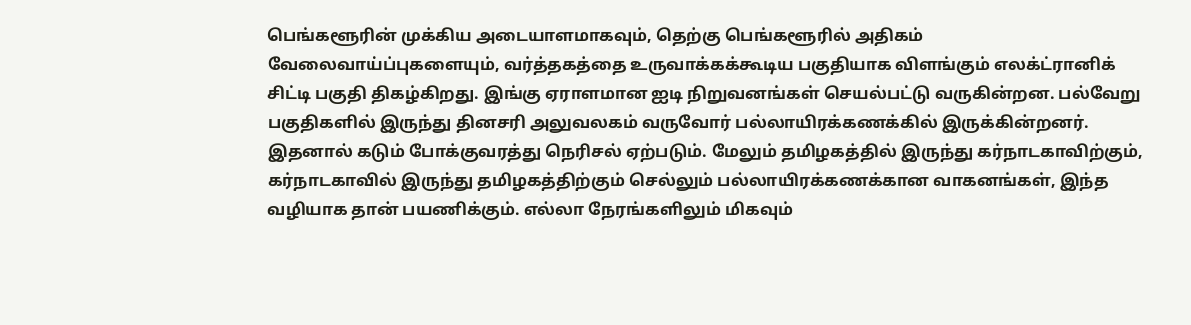பெங்களூரின் முக்கிய அடையாளமாகவும், தெற்கு பெங்களூரில் அதிகம் வேலைவாய்ப்புகளையும், வர்த்தகத்தை உருவாக்கக்கூடிய பகுதியாக விளங்கும் எலக்ட்ரானிக் சிட்டி பகுதி திகழ்கிறது. இங்கு ஏராளமான ஐடி நிறுவனங்கள் செயல்பட்டு வருகின்றன. பல்வேறு பகுதிகளில் இருந்து தினசரி அலுவலகம் வருவோர் பல்லாயிரக்கணக்கில் இருக்கின்றனர். இதனால் கடும் போக்குவரத்து நெரிசல் ஏற்படும். மேலும் தமிழகத்தில் இருந்து கர்நாடகாவிற்கும், கர்நாடகாவில் இருந்து தமிழகத்திற்கும் செல்லும் பல்லாயிரக்கணக்கான வாகனங்கள், இந்த வழியாக தான் பயணிக்கும். எல்லா நேரங்களிலும் மிகவும்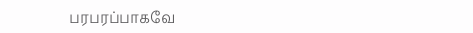பரபரப்பாகவே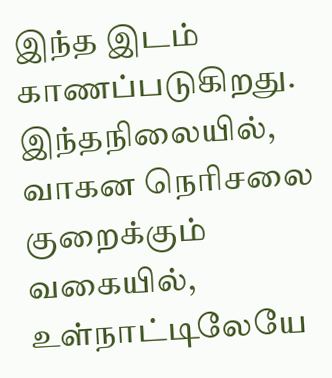இந்த இடம் காணப்படுகிறது.
இந்தநிலையில், வாகன நெரிசலை குறைக்கும் வகையில், உள்நாட்டிலேயே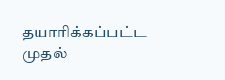தயாரிக்கப்பட்ட முதல்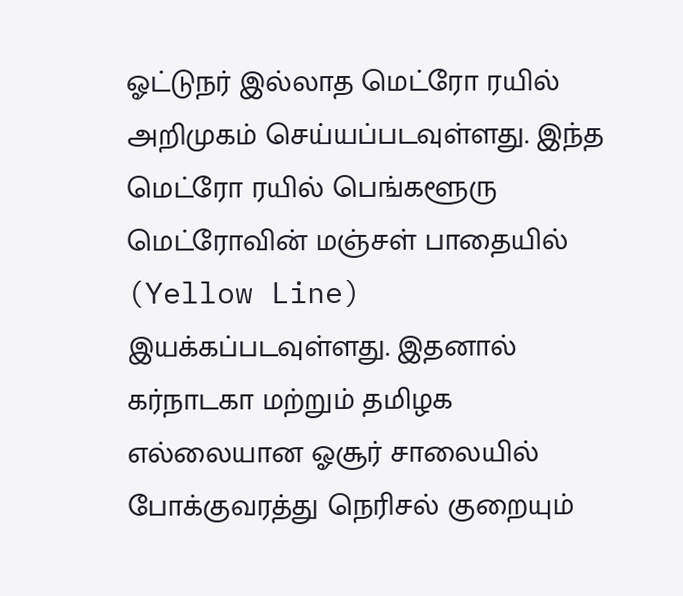ஓட்டுநர் இல்லாத மெட்ரோ ரயில் அறிமுகம் செய்யப்படவுள்ளது. இந்த மெட்ரோ ரயில் பெங்களூரு மெட்ரோவின் மஞ்சள் பாதையில் (Yellow Line) இயக்கப்படவுள்ளது. இதனால் கர்நாடகா மற்றும் தமிழக எல்லையான ஓசூர் சாலையில் போக்குவரத்து நெரிசல் குறையும்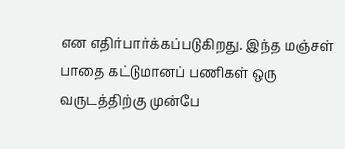என எதிர்பார்க்கப்படுகிறது. இந்த மஞ்சள் பாதை கட்டுமானப் பணிகள் ஒரு வருடத்திற்கு முன்பே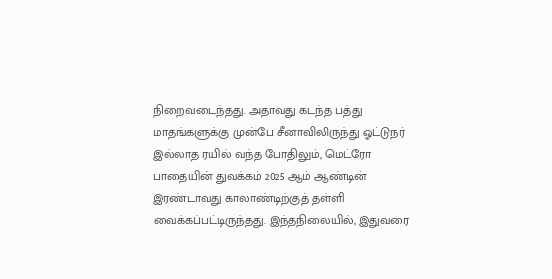நிறைவடைந்தது. அதாவது கடந்த பத்து மாதங்களுக்கு முன்பே சீனாவிலிருந்து ஓட்டுநர் இல்லாத ரயில் வந்த போதிலும், மெட்ரோ பாதையின் துவக்கம் 2025 ஆம் ஆண்டின் இரண்டாவது காலாண்டிற்குத் தள்ளி வைக்கப்பட்டிருந்தது. இந்தநிலையில், இதுவரை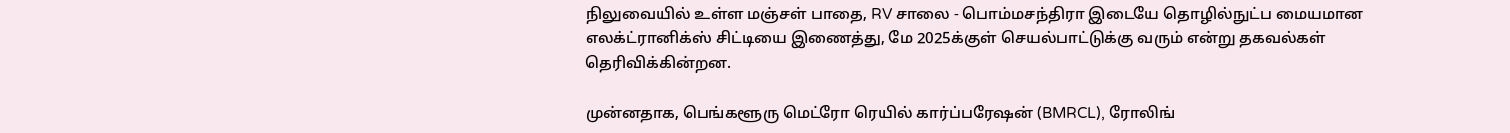நிலுவையில் உள்ள மஞ்சள் பாதை, RV சாலை - பொம்மசந்திரா இடையே தொழில்நுட்ப மையமான எலக்ட்ரானிக்ஸ் சிட்டியை இணைத்து, மே 2025க்குள் செயல்பாட்டுக்கு வரும் என்று தகவல்கள் தெரிவிக்கின்றன.

முன்னதாக, பெங்களூரு மெட்ரோ ரெயில் கார்ப்பரேஷன் (BMRCL), ரோலிங்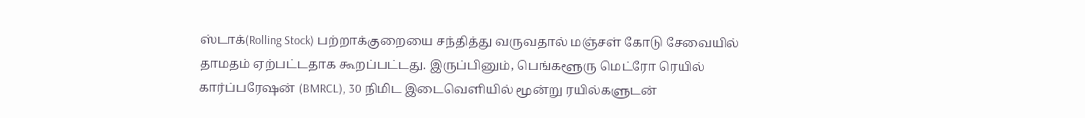ஸ்டாக்(Rolling Stock) பற்றாக்குறையை சந்தித்து வருவதால் மஞ்சள் கோடு சேவையில் தாமதம் ஏற்பட்டதாக கூறப்பட்டது. இருப்பினும், பெங்களூரு மெட்ரோ ரெயில் கார்ப்பரேஷன் (BMRCL), 30 நிமிட இடைவெளியில் மூன்று ரயில்களுடன்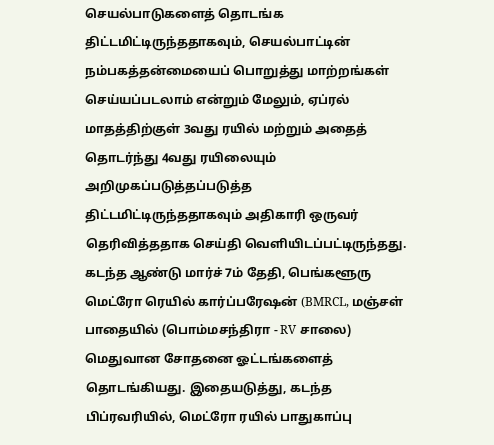செயல்பாடுகளைத் தொடங்க திட்டமிட்டிருந்ததாகவும், செயல்பாட்டின் நம்பகத்தன்மையைப் பொறுத்து மாற்றங்கள் செய்யப்படலாம் என்றும் மேலும், ஏப்ரல் மாதத்திற்குள் 3வது ரயில் மற்றும் அதைத் தொடர்ந்து 4வது ரயிலையும் அறிமுகப்படுத்தப்படுத்த திட்டமிட்டிருந்ததாகவும் அதிகாரி ஒருவர் தெரிவித்ததாக செய்தி வெளியிடப்பட்டிருந்தது.
கடந்த ஆண்டு மார்ச் 7ம் தேதி, பெங்களூரு மெட்ரோ ரெயில் கார்ப்பரேஷன் (BMRCL, மஞ்சள் பாதையில் (பொம்மசந்திரா - RV சாலை) மெதுவான சோதனை ஓட்டங்களைத் தொடங்கியது. இதையடுத்து, கடந்த பிப்ரவரியில், மெட்ரோ ரயில் பாதுகாப்பு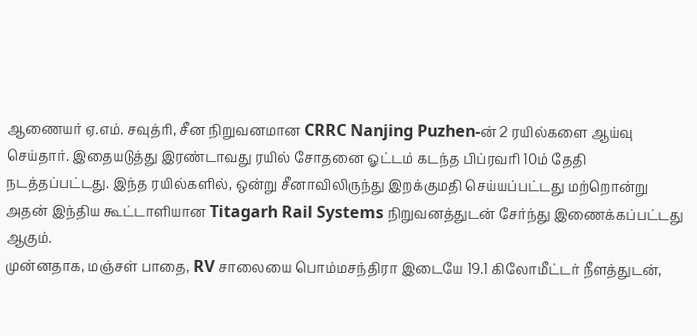ஆணையர் ஏ.எம். சவுத்ரி, சீன நிறுவனமான CRRC Nanjing Puzhen-ன் 2 ரயில்களை ஆய்வு செய்தார். இதையடுத்து இரண்டாவது ரயில் சோதனை ஓட்டம் கடந்த பிப்ரவரி 10ம் தேதி நடத்தப்பட்டது. இந்த ரயில்களில், ஒன்று சீனாவிலிருந்து இறக்குமதி செய்யப்பட்டது மற்றொன்று அதன் இந்திய கூட்டாளியான Titagarh Rail Systems நிறுவனத்துடன் சேர்ந்து இணைக்கப்பட்டது ஆகும்.
முன்னதாக, மஞ்சள் பாதை, RV சாலையை பொம்மசந்திரா இடையே 19.1 கிலோமீட்டர் நீளத்துடன்,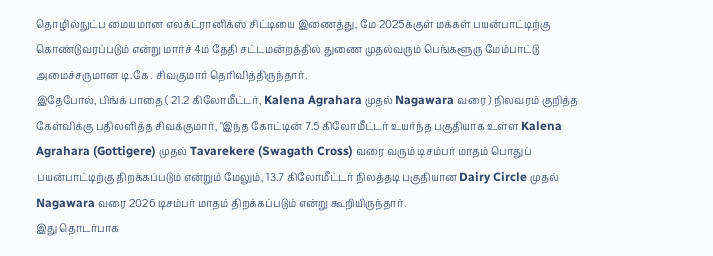தொழில்நுட்ப மையமான எலக்ட்ரானிக்ஸ் சிட்டியை இணைத்து, மே 2025க்குள் மக்கள் பயன்பாட்டிற்கு கொண்டுவரப்படும் என்று மார்ச் 4ம் தேதி சட்டமன்றத்தில் துணை முதல்வரும் பெங்களூரு மேம்பாட்டு அமைச்சருமான டி.கே. சிவகுமார் தெரிவித்திருந்தார்.
இதேபோல், பிங்க் பாதை ( 21.2 கிலோமீட்டர், Kalena Agrahara முதல் Nagawara வரை ) நிலவரம் குறித்த கேள்விக்கு பதிலளித்த சிவக்குமார், "இந்த கோட்டின் 7.5 கிலோமீட்டர் உயர்ந்த பகுதியாக உள்ள Kalena Agrahara (Gottigere) முதல் Tavarekere (Swagath Cross) வரை வரும் டிசம்பர் மாதம் பொதுப் பயன்பாட்டிற்கு திறக்கப்படும் என்றும் மேலும், 13.7 கிலோமீட்டர் நிலத்தடி பகுதியான Dairy Circle முதல் Nagawara வரை 2026 டிசம்பர் மாதம் திறக்கப்படும் என்று கூறியிருந்தார்.
இது தொடர்பாக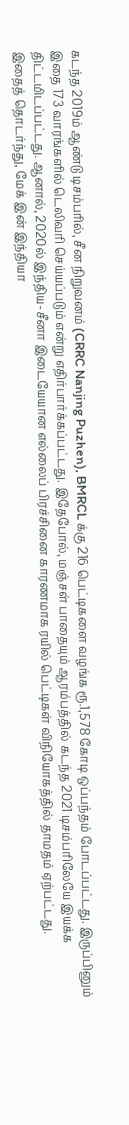கடந்த 2019ம் ஆண்டு டிசம்பரில், சீன நிறுவனம் (CRRC Nanjing Puzhen), BMRCL க்கு 216 பெட்டிகளை வழங்க ரூ.1,578 கோடி ஒப்பந்தம் போடப்பட்டது. இருப்பினும் இதை 173 வாரங்களில் டெலிவரி செய்யப்படும் என்று எதிர்பார்க்கப்பட்டது. இதேபோல், மஞ்சள் பாதையும் ஆரம்பத்தில் கடந்த 2021 டிசம்பரிலேயே இயக்க திட்டமிடப்பட்டது. ஆனால், 2020ல் இந்திய-சீனா இடையேயான எல்லைப் பிரச்சினை காரணமாக ரயில் பெட்டிகள் விநியோகத்தில் தாமதம் ஏற்பட்டது.
இதைத் தொடர்ந்து, மேக் இன் இந்தியா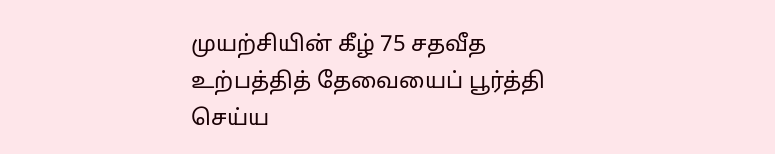முயற்சியின் கீழ் 75 சதவீத உற்பத்தித் தேவையைப் பூர்த்தி செய்ய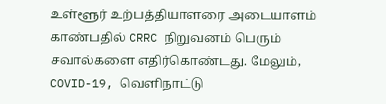உள்ளூர் உற்பத்தியாளரை அடையாளம் காண்பதில் CRRC நிறுவனம் பெரும் சவால்களை எதிர்கொண்டது. மேலும், COVID-19, வெளிநாட்டு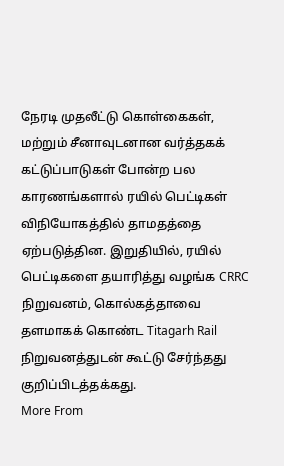நேரடி முதலீட்டு கொள்கைகள், மற்றும் சீனாவுடனான வர்த்தகக் கட்டுப்பாடுகள் போன்ற பல காரணங்களால் ரயில் பெட்டிகள் விநியோகத்தில் தாமதத்தை ஏற்படுத்தின. இறுதியில், ரயில் பெட்டிகளை தயாரித்து வழங்க CRRC நிறுவனம், கொல்கத்தாவை தளமாகக் கொண்ட Titagarh Rail நிறுவனத்துடன் கூட்டு சேர்ந்தது குறிப்பிடத்தக்கது.
More From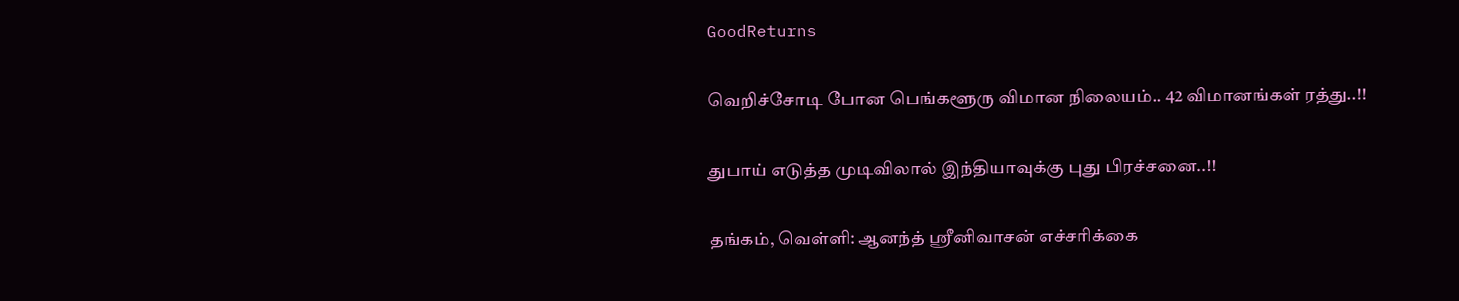GoodReturns

வெறிச்சோடி போன பெங்களூரு விமான நிலையம்.. 42 விமானங்கள் ரத்து..!!

துபாய் எடுத்த முடிவிலால் இந்தியாவுக்கு புது பிரச்சனை..!!

தங்கம், வெள்ளி: ஆனந்த் ஸ்ரீனிவாசன் எச்சரிக்கை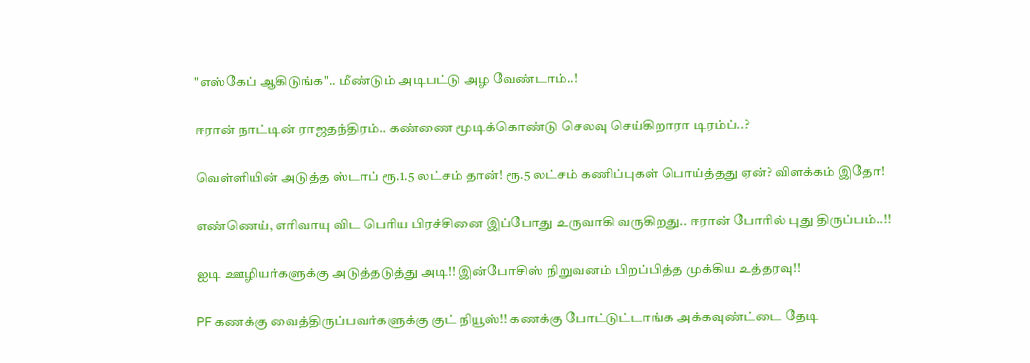"எஸ்கேப் ஆகிடுங்க".. மீண்டும் அடிபட்டு அழ வேண்டாம்..!

ஈரான் நாட்டின் ராஜதந்திரம்.. கண்ணை மூடிக்கொண்டு செலவு செய்கிறாரா டிரம்ப்..?

வெள்ளியின் அடுத்த ஸ்டாப் ரூ.1.5 லட்சம் தான்! ரூ.5 லட்சம் கணிப்புகள் பொய்த்தது ஏன்? விளக்கம் இதோ!

எண்ணெய், எரிவாயு விட பெரிய பிரச்சினை இப்போது உருவாகி வருகிறது.. ஈரான் போரில் புது திருப்பம்..!!

ஐடி ஊழியர்களுக்கு அடுத்தடுத்து அடி!! இன்போசிஸ் நிறுவனம் பிறப்பித்த முக்கிய உத்தரவு!!

PF கணக்கு வைத்திருப்பவர்களுக்கு குட் நியூஸ்!! கணக்கு போட்டுட்டாங்க அக்கவுண்ட்டை தேடி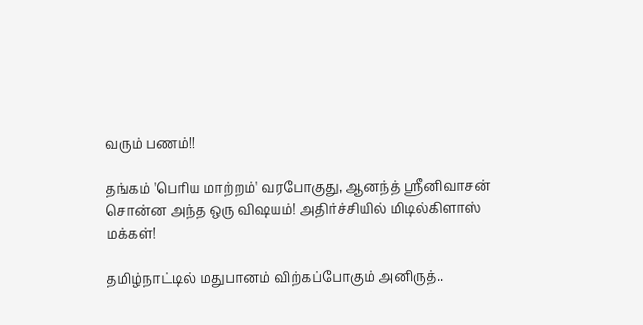வரும் பணம்!!

தங்கம் 'பெரிய மாற்றம்' வரபோகுது, ஆனந்த் ஸ்ரீனிவாசன் சொன்ன அந்த ஒரு விஷயம்! அதிர்ச்சியில் மிடில்கிளாஸ் மக்கள்!

தமிழ்நாட்டில் மதுபானம் விற்கப்போகும் அனிருத்..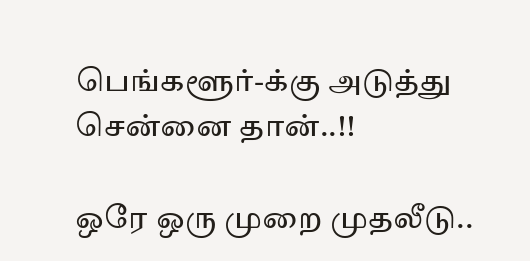பெங்களூர்-க்கு அடுத்து சென்னை தான்..!!

ஒரே ஒரு முறை முதலீடு..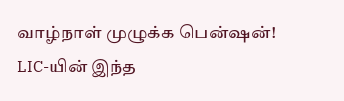வாழ்நாள் முழுக்க பென்ஷன்! LIC-யின் இந்த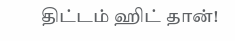திட்டம் ஹிட் தான்!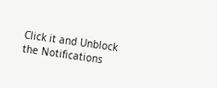Click it and Unblock the Notifications